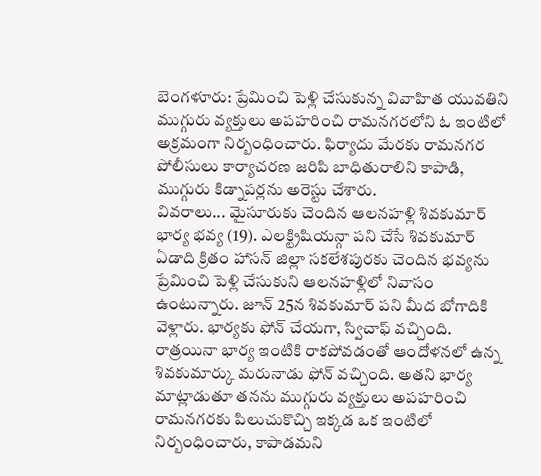బెంగళూరు: ప్రేమించి పెళ్లి చేసుకున్న వివాహిత యువతిని ముగ్గురు వ్యక్తులు అపహరించి రామనగరలోని ఓ ఇంటిలో అక్రమంగా నిర్బంధించారు. ఫిర్యాదు మేరకు రామనగర పోలీసులు కార్యాచరణ జరిపి బాధితురాలిని కాపాడి, ముగ్గురు కిడ్నాపర్లను అరెస్టు చేశారు.
వివరాలు... మైసూరుకు చెందిన ఆలనహళ్లి శివకుమార్ భార్య భవ్య (19). ఎలక్ట్రిషియన్గా పని చేసే శివకుమార్ ఏడాది క్రితం హాసన్ జిల్లా సకలేశపురకు చెందిన భవ్యను ప్రేమించి పెళ్లి చేసుకుని ఆలనహళ్లిలో నివాసం ఉంటున్నారు. జూన్ 25న శివకుమార్ పని మీద బోగాదికి వెళ్లారు. భార్యకు ఫోన్ చేయగా, స్విచాఫ్ వచ్చింది.
రాత్రయినా భార్య ఇంటికి రాకపోవడంతో ఆందోళనలో ఉన్న శివకుమార్కు మరునాడు ఫోన్ వచ్చింది. అతని భార్య మాట్లాడుతూ తనను ముగ్గురు వ్యక్తులు అపహరించి రామనగరకు పిలుచుకొచ్చి ఇక్కడ ఒక ఇంటిలో నిర్బంధించారు, కాపాడమని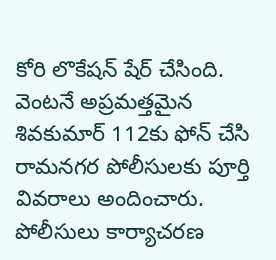కోరి లొకేషన్ షేర్ చేసింది. వెంటనే అప్రమత్తమైన శివకుమార్ 112కు ఫోన్ చేసి రామనగర పోలీసులకు పూర్తి వివరాలు అందించారు. పోలీసులు కార్యాచరణ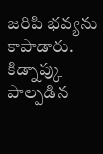జరిపి భవ్యను కాపాడారు. కిడ్నాప్కు పాల్పడిన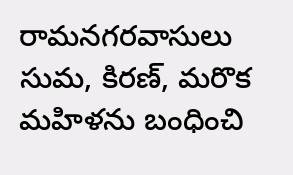రామనగరవాసులు సుమ, కిరణ్, మరొక మహిళను బంధించి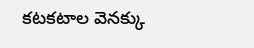కటకటాల వెనక్కు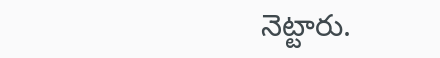నెట్టారు.